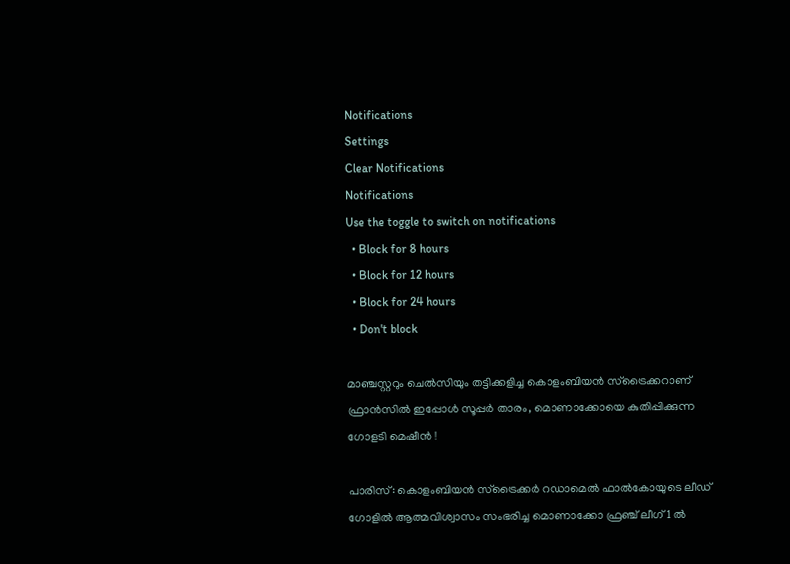Notifications
Settings
Clear Notifications
Notifications
Use the toggle to switch on notifications
  • Block for 8 hours
  • Block for 12 hours
  • Block for 24 hours
  • Don't block

മാഞ്ചസ്റ്ററും ചെല്‍സിയും തട്ടിക്കളിച്ച കൊളംബിയന്‍ സ്‌ട്രൈക്കറാണ് ഫ്രാന്‍സില്‍ ഇപ്പോള്‍ സൂപ്പര്‍ താരം, മൊണാക്കോയെ കുതിപ്പിക്കുന്ന ഗോളടി മെഷീന്‍ !

പാരിസ്: കൊളംബിയന്‍ സ്‌ട്രൈക്കര്‍ റഡാമെല്‍ ഫാല്‍കോയുടെ ലീഡ് ഗോളില്‍ ആത്മവിശ്വാസം സംഭരിച്ച മൊണാക്കോ ഫ്രഞ്ച് ലീഗ് 1 ല്‍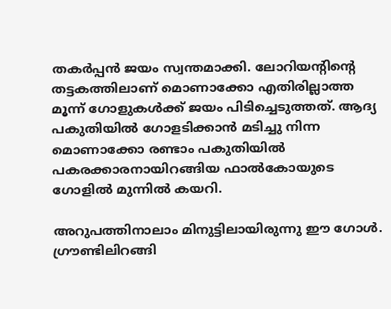തകര്‍പ്പന്‍ ജയം സ്വന്തമാക്കി. ലോറിയന്റിന്റെ തട്ടകത്തിലാണ് മൊണാക്കോ എതിരില്ലാത്ത മൂന്ന് ഗോളുകള്‍ക്ക് ജയം പിടിച്ചെടുത്തത്. ആദ്യ പകുതിയില്‍ ഗോളടിക്കാന്‍ മടിച്ചു നിന്ന മൊണാക്കോ രണ്ടാം പകുതിയില്‍ പകരക്കാരനായിറങ്ങിയ ഫാല്‍കോയുടെ ഗോളില്‍ മുന്നില്‍ കയറി.

അറുപത്തിനാലാം മിനുട്ടിലായിരുന്നു ഈ ഗോള്‍. ഗ്രൗണ്ടിലിറങ്ങി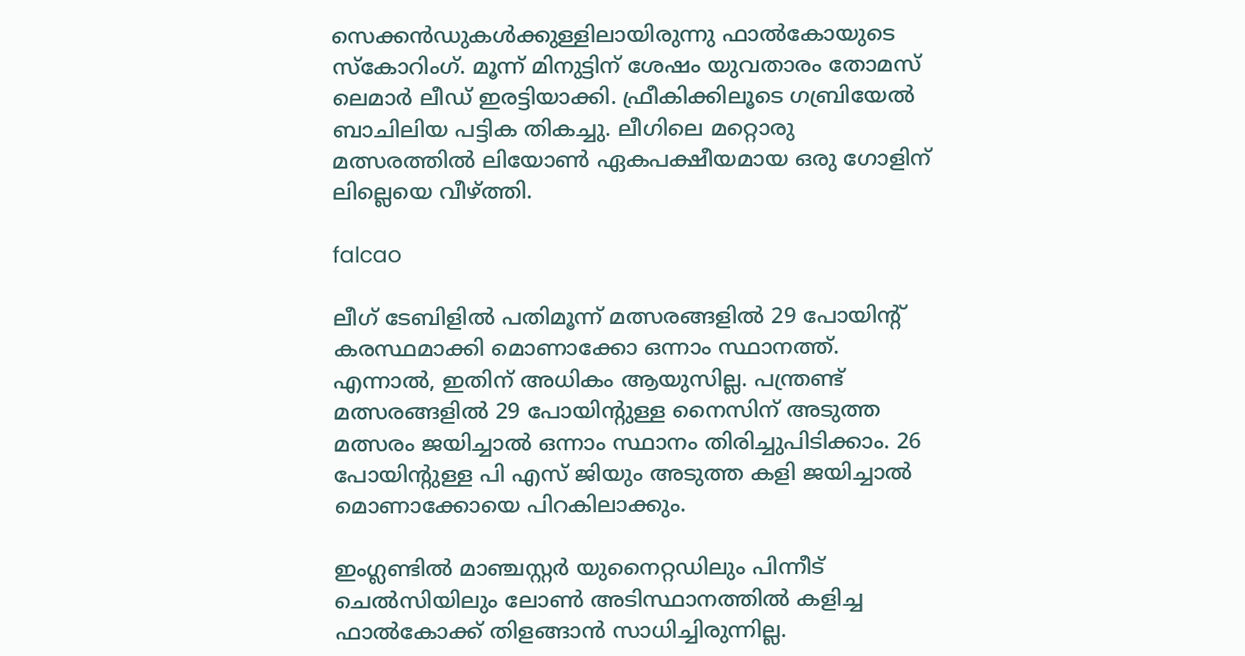സെക്കന്‍ഡുകള്‍ക്കുള്ളിലായിരുന്നു ഫാല്‍കോയുടെ സ്‌കോറിംഗ്. മൂന്ന് മിനുട്ടിന് ശേഷം യുവതാരം തോമസ് ലെമാര്‍ ലീഡ് ഇരട്ടിയാക്കി. ഫ്രീകിക്കിലൂടെ ഗബ്രിയേല്‍ ബാചിലിയ പട്ടിക തികച്ചു. ലീഗിലെ മറ്റൊരു മത്സരത്തില്‍ ലിയോണ്‍ ഏകപക്ഷീയമായ ഒരു ഗോളിന് ലില്ലെയെ വീഴ്ത്തി.

falcao

ലീഗ് ടേബിളില്‍ പതിമൂന്ന് മത്സരങ്ങളില്‍ 29 പോയിന്റ് കരസ്ഥമാക്കി മൊണാക്കോ ഒന്നാം സ്ഥാനത്ത്. എന്നാല്‍, ഇതിന് അധികം ആയുസില്ല. പന്ത്രണ്ട് മത്സരങ്ങളില്‍ 29 പോയിന്റുള്ള നൈസിന് അടുത്ത മത്സരം ജയിച്ചാല്‍ ഒന്നാം സ്ഥാനം തിരിച്ചുപിടിക്കാം. 26 പോയിന്റുള്ള പി എസ് ജിയും അടുത്ത കളി ജയിച്ചാല്‍ മൊണാക്കോയെ പിറകിലാക്കും.

ഇംഗ്ലണ്ടില്‍ മാഞ്ചസ്റ്റര്‍ യുനൈറ്റഡിലും പിന്നീട് ചെല്‍സിയിലും ലോണ്‍ അടിസ്ഥാനത്തില്‍ കളിച്ച ഫാല്‍കോക്ക് തിളങ്ങാന്‍ സാധിച്ചിരുന്നില്ല.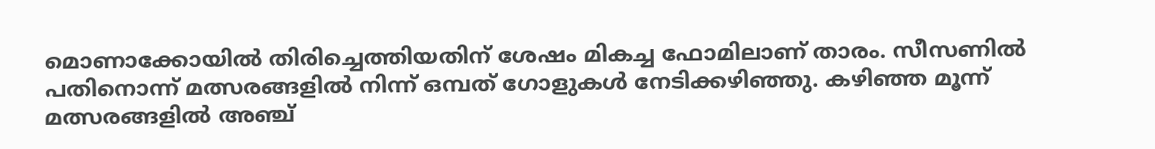മൊണാക്കോയില്‍ തിരിച്ചെത്തിയതിന് ശേഷം മികച്ച ഫോമിലാണ് താരം. സീസണില്‍ പതിനൊന്ന് മത്സരങ്ങളില്‍ നിന്ന് ഒമ്പത് ഗോളുകള്‍ നേടിക്കഴിഞ്ഞു. കഴിഞ്ഞ മൂന്ന് മത്സരങ്ങളില്‍ അഞ്ച്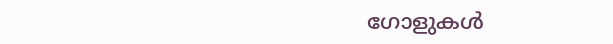ഗോളുകള്‍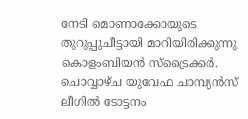നേടി മൊണാക്കോയുടെ തുറുപ്പുചീട്ടായി മാറിയിരിക്കുന്നു കൊളംബിയന്‍ സ്‌ട്രൈക്കര്‍. ചൊവ്വാഴ്ച യുവേഫ ചാമ്പ്യന്‍സ് ലീഗില്‍ ടോട്ടനം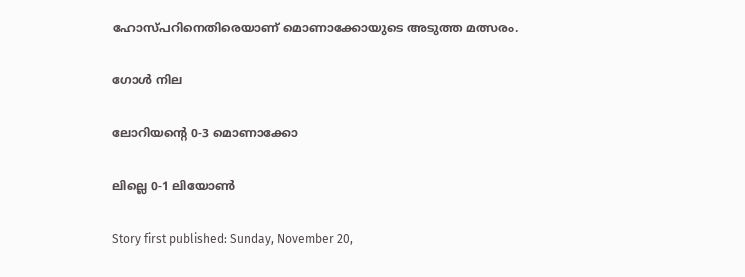ഹോസ്പറിനെതിരെയാണ് മൊണാക്കോയുടെ അടുത്ത മത്സരം.

ഗോള്‍ നില

ലോറിയന്റെ 0-3 മൊണാക്കോ

ലില്ലെ 0-1 ലിയോണ്‍

Story first published: Sunday, November 20,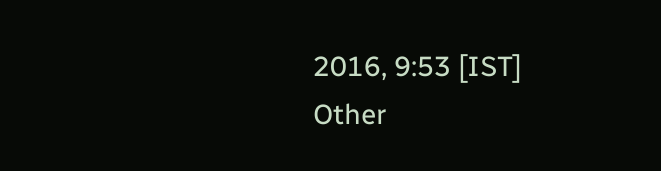2016, 9:53 [IST]
Other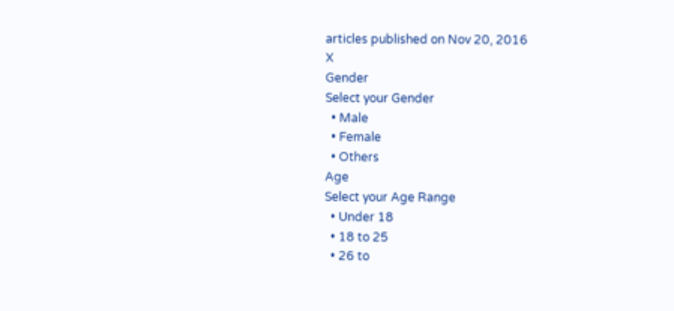articles published on Nov 20, 2016
X
Gender
Select your Gender
  • Male
  • Female
  • Others
Age
Select your Age Range
  • Under 18
  • 18 to 25
  • 26 to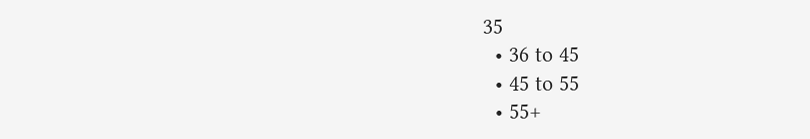35
  • 36 to 45
  • 45 to 55
  • 55+